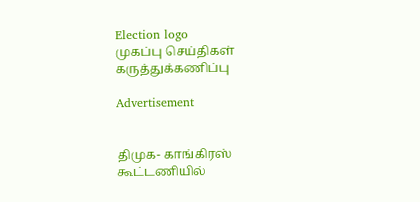Election logo
முகப்பு செய்திகள் கருத்துக்கணிப்பு

Advertisement


திமுக- காங்கிரஸ் கூட்டணியில்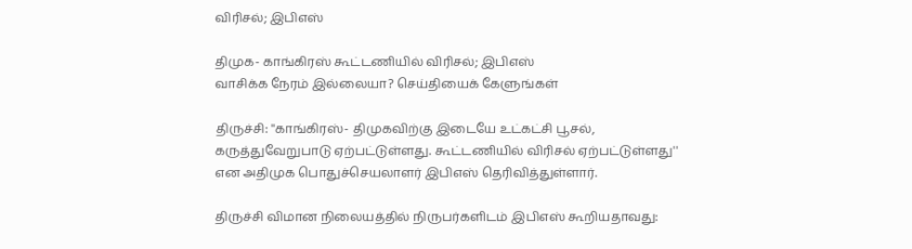விரிசல்; இபிஎஸ்

திமுக- காங்கிரஸ் கூட்டணியில் விரிசல்; இபிஎஸ்
வாசிக்க நேரம் இல்லையா? செய்தியைக் கேளுங்கள்

திருச்சி: ''காங்கிரஸ்- திமுகவிற்கு இடையே உட்கட்சி பூசல், கருத்துவேறுபாடு ஏற்பட்டுள்ளது. கூட்டணியில் விரிசல் ஏற்பட்டுள்ளது'' என அதிமுக பொதுச்செயலாளர் இபிஎஸ் தெரிவித்துள்ளார்.

திருச்சி விமான நிலையத்தில் நிருபர்களிடம் இபிஎஸ் கூறியதாவது: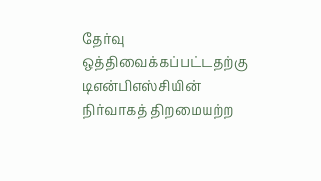தேர்வு ஒத்திவைக்கப்பட்டதற்கு டிஎன்பிஎஸ்சியின் நிர்வாகத் திறமையற்ற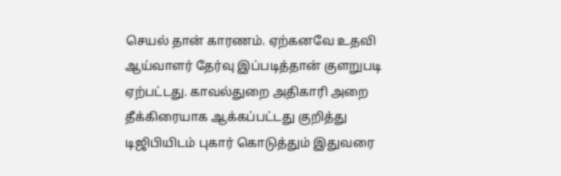செயல் தான் காரணம். ஏற்கனவே உதவி ஆய்வாளர் தேர்வு இப்படித்தான் குளறுபடி ஏற்பட்டது. காவல்துறை அதிகாரி அறை தீக்கிரையாக ஆக்கப்பட்டது குறித்து டிஜிபியிடம் புகார் கொடுத்தும் இதுவரை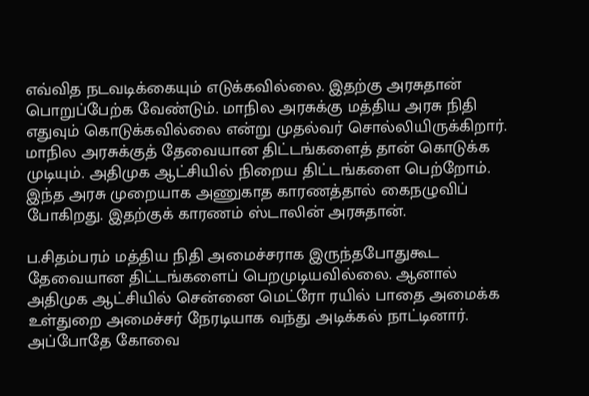எவ்வித நடவடிக்கையும் எடுக்கவில்லை. இதற்கு அரசுதான் பொறுப்பேற்க வேண்டும். மாநில அரசுக்கு மத்திய அரசு நிதி எதுவும் கொடுக்கவில்லை என்று முதல்வர் சொல்லியிருக்கிறார். மாநில அரசுக்குத் தேவையான திட்டங்களைத் தான் கொடுக்க முடியும். அதிமுக ஆட்சியில் நிறைய திட்டங்களை பெற்றோம். இந்த அரசு முறையாக அணுகாத காரணத்தால் கைநழுவிப் போகிறது. இதற்குக் காரணம் ஸ்டாலின் அரசுதான்.

ப.சிதம்பரம் மத்திய நிதி அமைச்சராக இருந்தபோதுகூட தேவையான திட்டங்களைப் பெறமுடியவில்லை. ஆனால் அதிமுக ஆட்சியில் சென்னை மெட்ரோ ரயில் பாதை அமைக்க உள்துறை அமைச்சர் நேரடியாக வந்து அடிக்கல் நாட்டினார். அப்போதே கோவை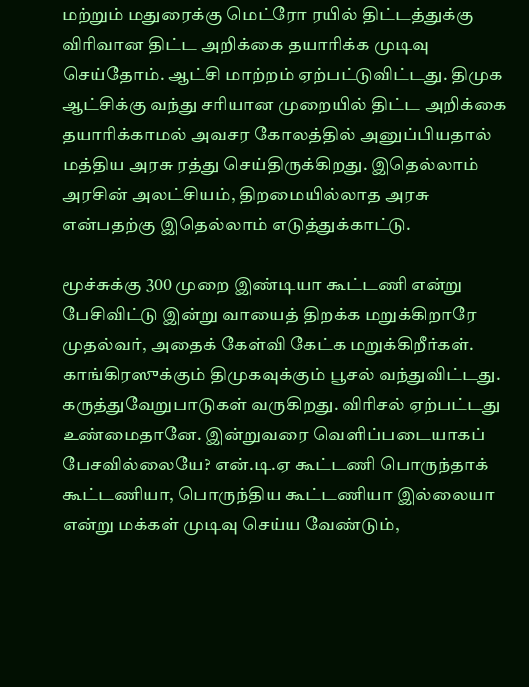மற்றும் மதுரைக்கு மெட்ரோ ரயில் திட்டத்துக்கு விரிவான திட்ட அறிக்கை தயாரிக்க முடிவு செய்தோம். ஆட்சி மாற்றம் ஏற்பட்டுவிட்டது. திமுக ஆட்சிக்கு வந்து சரியான முறையில் திட்ட அறிக்கை தயாரிக்காமல் அவசர கோலத்தில் அனுப்பியதால் மத்திய அரசு ரத்து செய்திருக்கிறது. இதெல்லாம் அரசின் அலட்சியம், திறமையில்லாத அரசு என்பதற்கு இதெல்லாம் எடுத்துக்காட்டு.

மூச்சுக்கு 300 முறை இண்டியா கூட்டணி என்று பேசிவிட்டு இன்று வாயைத் திறக்க மறுக்கிறாரே முதல்வர், அதைக் கேள்வி கேட்க மறுக்கிறீர்கள். காங்கிரஸுக்கும் திமுகவுக்கும் பூசல் வந்துவிட்டது. கருத்துவேறுபாடுகள் வருகிறது. விரிசல் ஏற்பட்டது உண்மைதானே. இன்றுவரை வெளிப்படையாகப் பேசவில்லையே? என்.டி.ஏ கூட்டணி பொருந்தாக் கூட்டணியா, பொருந்திய கூட்டணியா இல்லையா என்று மக்கள் முடிவு செய்ய வேண்டும்,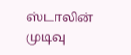ஸ்டாலின் முடிவு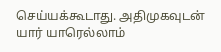செய்யக்கூடாது. அதிமுகவுடன் யார் யாரெல்லாம்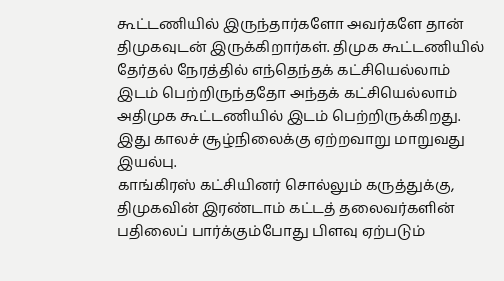கூட்டணியில் இருந்தார்களோ அவர்களே தான் திமுகவுடன் இருக்கிறார்கள். திமுக கூட்டணியில் தேர்தல் நேரத்தில் எந்தெந்தக் கட்சியெல்லாம் இடம் பெற்றிருந்ததோ அந்தக் கட்சியெல்லாம் அதிமுக கூட்டணியில் இடம் பெற்றிருக்கிறது. இது காலச் சூழ்நிலைக்கு ஏற்றவாறு மாறுவது இயல்பு.
காங்கிரஸ் கட்சியினர் சொல்லும் கருத்துக்கு, திமுகவின் இரண்டாம் கட்டத் தலைவர்களின் பதிலைப் பார்க்கும்போது பிளவு ஏற்படும்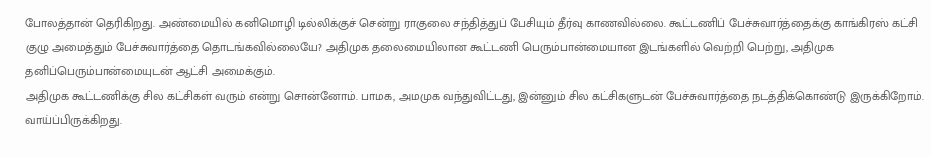போலத்தான் தெரிகிறது. அண்மையில் கனிமொழி டில்லிக்குச் சென்று ராகுலை சந்தித்துப் பேசியும் தீர்வு காணவில்லை. கூட்டணிப் பேச்சுவார்த்தைக்கு காங்கிரஸ் கட்சி குழு அமைத்தும் பேச்சுவார்த்தை தொடங்கவில்லையே? அதிமுக தலைமையிலான கூட்டணி பெரும்பான்மையான இடங்களில் வெற்றி பெற்று, அதிமுக தனிப்பெரும்பான்மையுடன் ஆட்சி அமைக்கும்.
அதிமுக கூட்டணிக்கு சில கட்சிகள் வரும் என்று சொன்னோம். பாமக, அமமுக வந்துவிட்டது, இன்னும் சில கட்சிகளுடன் பேச்சுவார்த்தை நடத்திக்கொண்டு இருக்கிறோம். வாய்ப்பிருக்கிறது.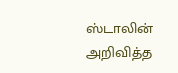ஸ்டாலின் அறிவித்த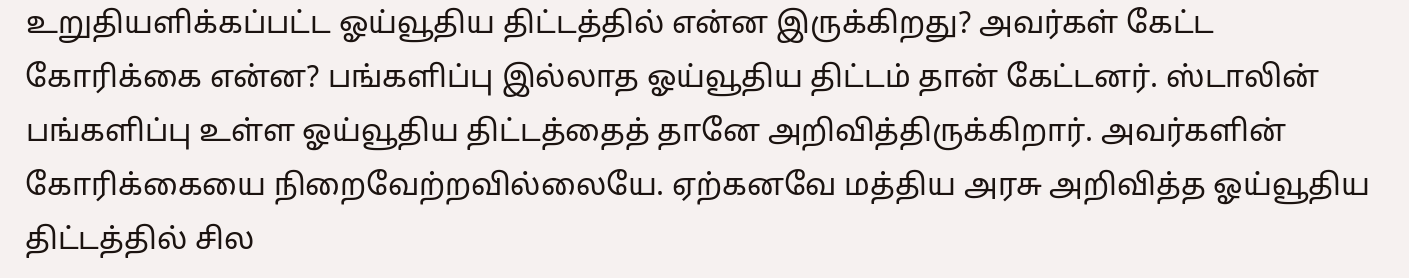உறுதியளிக்கப்பட்ட ஓய்வூதிய திட்டத்தில் என்ன இருக்கிறது? அவர்கள் கேட்ட கோரிக்கை என்ன? பங்களிப்பு இல்லாத ஓய்வூதிய திட்டம் தான் கேட்டனர். ஸ்டாலின் பங்களிப்பு உள்ள ஓய்வூதிய திட்டத்தைத் தானே அறிவித்திருக்கிறார். அவர்களின் கோரிக்கையை நிறைவேற்றவில்லையே. ஏற்கனவே மத்திய அரசு அறிவித்த ஓய்வூதிய திட்டத்தில் சில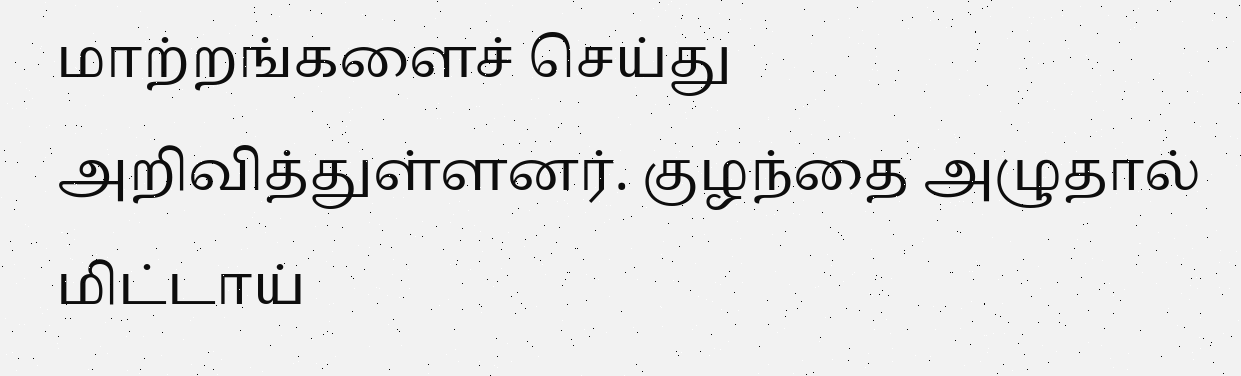மாற்றங்களைச் செய்து அறிவித்துள்ளனர். குழந்தை அழுதால் மிட்டாய்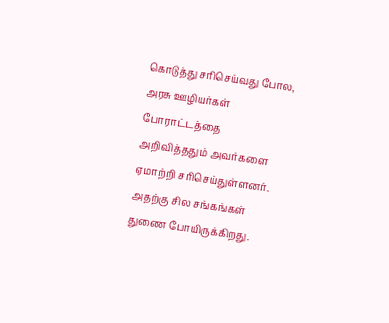கொடுத்து சரிசெய்வது போல, அரசு ஊழியர்கள் போராட்டத்தை அறிவித்ததும் அவர்களை ஏமாற்றி சரிசெய்துள்ளனர். அதற்கு சில சங்கங்கள் துணை போயிருக்கிறது.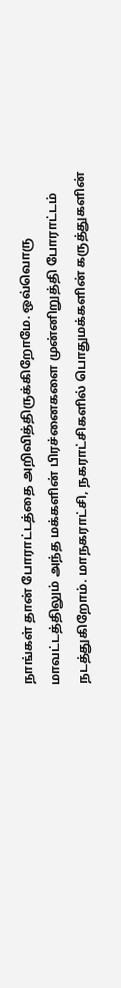நாங்கள் தான் போராட்டத்தை அறிவித்திருக்கிறோமே. ஒவ்வொரு மாவட்டத்திலும் அந்த மக்களின் பிரச்னைகளை முன்னிறுத்தி போராட்டம் நடத்துகிறோம். மாநகராட்சி, நகராட்சிகளில் பொதுமக்களின் கருத்துகளின்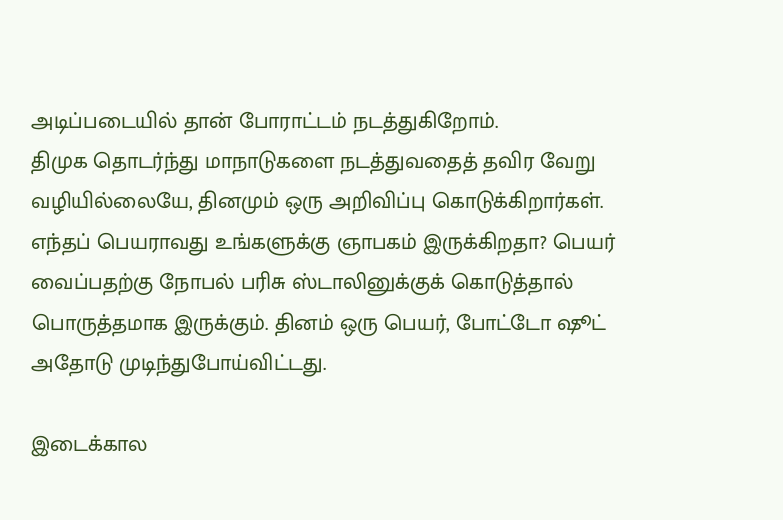அடிப்படையில் தான் போராட்டம் நடத்துகிறோம்.
திமுக தொடர்ந்து மாநாடுகளை நடத்துவதைத் தவிர வேறு வழியில்லையே, தினமும் ஒரு அறிவிப்பு கொடுக்கிறார்கள். எந்தப் பெயராவது உங்களுக்கு ஞாபகம் இருக்கிறதா? பெயர் வைப்பதற்கு நோபல் பரிசு ஸ்டாலினுக்குக் கொடுத்தால் பொருத்தமாக இருக்கும். தினம் ஒரு பெயர், போட்டோ ஷூட் அதோடு முடிந்துபோய்விட்டது.

இடைக்கால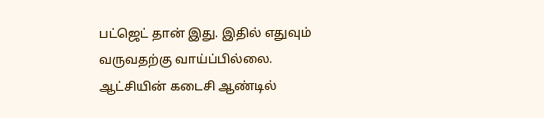பட்ஜெட் தான் இது. இதில் எதுவும் வருவதற்கு வாய்ப்பில்லை. ஆட்சியின் கடைசி ஆண்டில்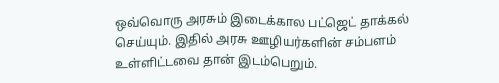ஒவ்வொரு அரசும் இடைக்கால பட்ஜெட் தாக்கல் செய்யும். இதில் அரசு ஊழியர்களின் சம்பளம் உள்ளிட்டவை தான் இடம்பெறும்.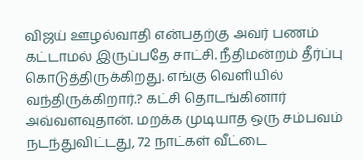விஜய் ஊழல்வாதி என்பதற்கு அவர் பணம் கட்டாமல் இருப்பதே சாட்சி. நீதிமன்றம் தீர்ப்பு கொடுத்திருக்கிறது. எங்கு வெளியில் வந்திருக்கிறார்.? கட்சி தொடங்கினார் அவ்வளவுதான். மறக்க முடியாத ஒரு சம்பவம் நடந்துவிட்டது, 72 நாட்கள் வீட்டை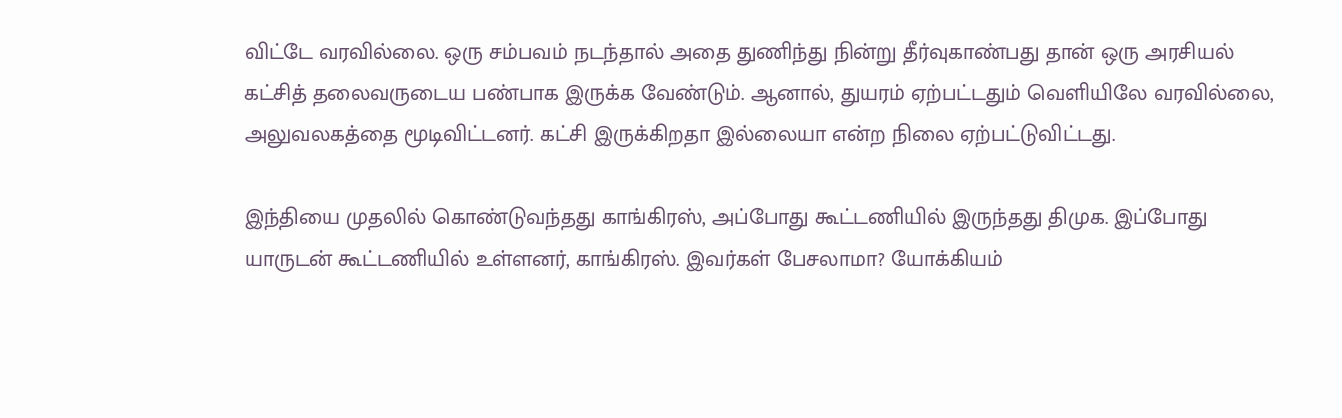விட்டே வரவில்லை. ஒரு சம்பவம் நடந்தால் அதை துணிந்து நின்று தீர்வுகாண்பது தான் ஒரு அரசியல் கட்சித் தலைவருடைய பண்பாக இருக்க வேண்டும். ஆனால், துயரம் ஏற்பட்டதும் வெளியிலே வரவில்லை, அலுவலகத்தை மூடிவிட்டனர். கட்சி இருக்கிறதா இல்லையா என்ற நிலை ஏற்பட்டுவிட்டது.

இந்தியை முதலில் கொண்டுவந்தது காங்கிரஸ், அப்போது கூட்டணியில் இருந்தது திமுக. இப்போது யாருடன் கூட்டணியில் உள்ளனர், காங்கிரஸ். இவர்கள் பேசலாமா? யோக்கியம்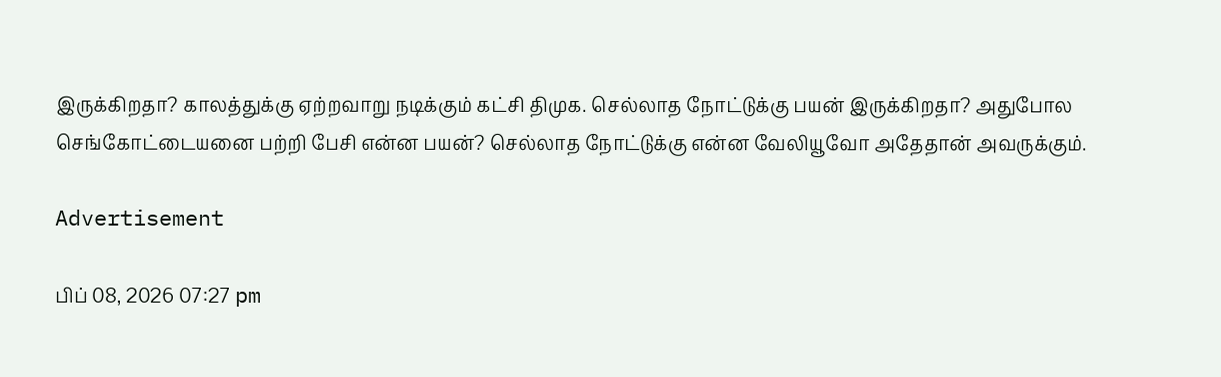இருக்கிறதா? காலத்துக்கு ஏற்றவாறு நடிக்கும் கட்சி திமுக. செல்லாத நோட்டுக்கு பயன் இருக்கிறதா? அதுபோல செங்கோட்டையனை பற்றி பேசி என்ன பயன்? செல்லாத நோட்டுக்கு என்ன வேலியூவோ அதேதான் அவருக்கும்.

Advertisement

பிப் 08, 2026 07:27 pm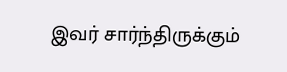இவர் சார்ந்திருக்கும்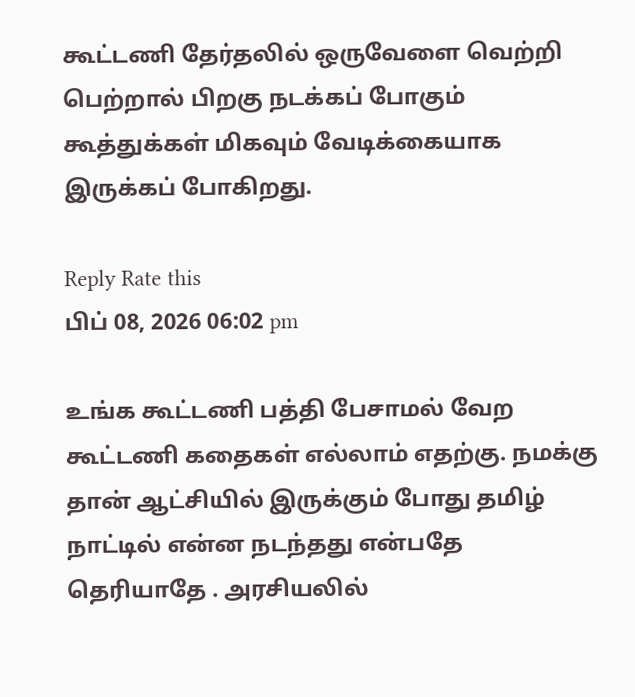கூட்டணி தேர்தலில் ஒருவேளை வெற்றி பெற்றால் பிறகு நடக்கப் போகும் கூத்துக்கள் மிகவும் வேடிக்கையாக இருக்கப் போகிறது.

Reply Rate this
பிப் 08, 2026 06:02 pm

உங்க கூட்டணி பத்தி பேசாமல் வேற கூட்டணி கதைகள் எல்லாம் எதற்கு. நமக்கு தான் ஆட்சியில் இருக்கும் போது தமிழ் நாட்டில் என்ன நடந்தது என்பதே தெரியாதே . அரசியலில்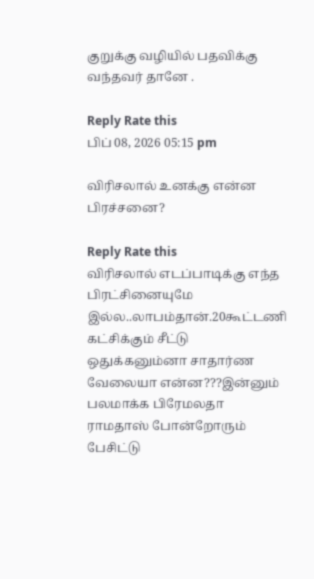குறுக்கு வழியில் பதவிக்கு வந்தவர் தானே .

Reply Rate this
பிப் 08, 2026 05:15 pm

விரிசலால் உனக்கு என்ன பிரச்சனை?

Reply Rate this
விரிசலால் எடப்பாடிக்கு எந்த பிரட்சினையுமே இல்ல..லாபம்தான்.20கூட்டணி கட்சிக்கும் சீட்டு ஒதுக்கனும்னா சாதார்ண வேலையா என்ன???இன்னும் பலமாக்க பிரேமலதா ராமதாஸ் போன்றோரும் பேசிட்டு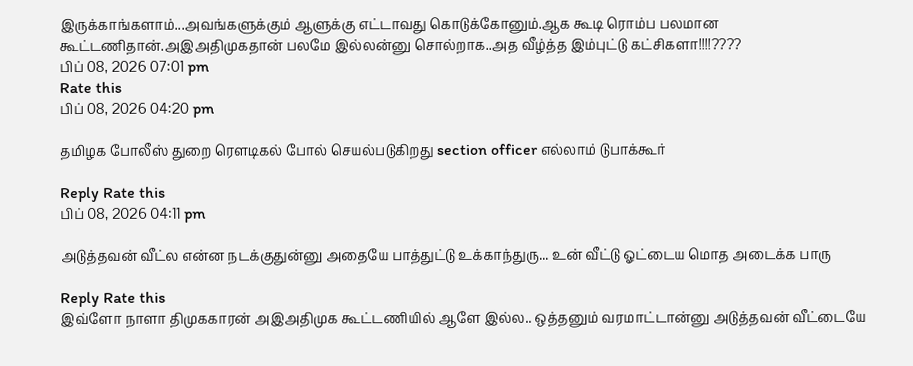இருக்காங்களாம்...அவங்களுக்கும் ஆளுக்கு எட்டாவது கொடுக்கோனும்.ஆக கூடி ரொம்ப பலமான கூட்டணிதான்.அஇஅதிமுகதான் பலமே இல்லன்னு சொல்றாக..அத வீழ்த்த இம்புட்டு கட்சிகளா!!!!????
பிப் 08, 2026 07:01 pm
Rate this
பிப் 08, 2026 04:20 pm

தமிழக போலீஸ் துறை ரௌடிகல் போல் செயல்படுகிறது section officer எல்லாம் டுபாக்கூர்

Reply Rate this
பிப் 08, 2026 04:11 pm

அடுத்தவன் வீட்ல என்ன நடக்குதுன்னு அதையே பாத்துட்டு உக்காந்துரு... உன் வீட்டு ஓட்டைய மொத அடைக்க பாரு

Reply Rate this
இவ்ளோ நாளா திமுககாரன் அஇஅதிமுக கூட்டணியில் ஆளே இல்ல.. ஒத்தனும் வரமாட்டான்னு அடுத்தவன் வீட்டையே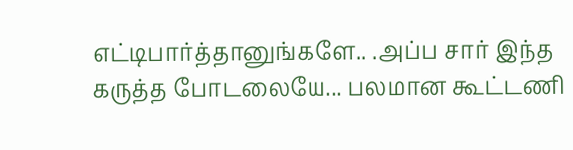எட்டிபார்த்தானுங்களே.. .அப்ப சார் இந்த கருத்த போடலையே... பலமான கூட்டணி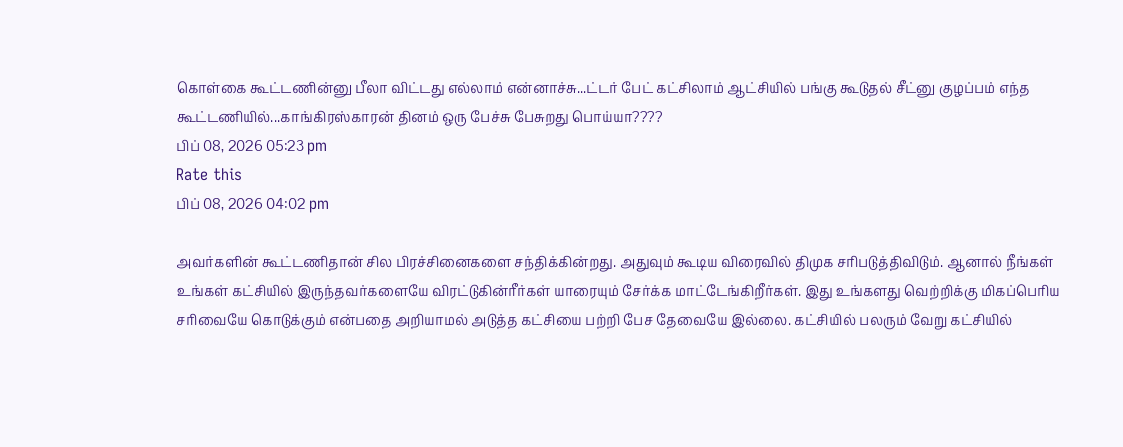கொள்கை கூட்டணின்னு பீலா விட்டது எல்லாம் என்னாச்சு...ட்டர் பேட் கட்சிலாம் ஆட்சியில் பங்கு கூடுதல் சீட்னு குழப்பம் எந்த கூட்டணியில்...காங்கிரஸ்காரன் தினம் ஒரு பேச்சு பேசுறது பொய்யா????
பிப் 08, 2026 05:23 pm
Rate this
பிப் 08, 2026 04:02 pm

அவர்களின் கூட்டணிதான் சில பிரச்சினைகளை சந்திக்கின்றது. அதுவும் கூடிய விரைவில் திமுக சரிபடுத்திவிடும். ஆனால் நீங்கள் உங்கள் கட்சியில் இருந்தவர்களையே விரட்டுகின்ரீர்கள் யாரையும் சேர்க்க மாட்டேங்கிறீர்கள். இது உங்களது வெற்றிக்கு மிகப்பெரிய சரிவையே கொடுக்கும் என்பதை அறியாமல் அடுத்த கட்சியை பற்றி பேச தேவையே இல்லை. கட்சியில் பலரும் வேறு கட்சியில்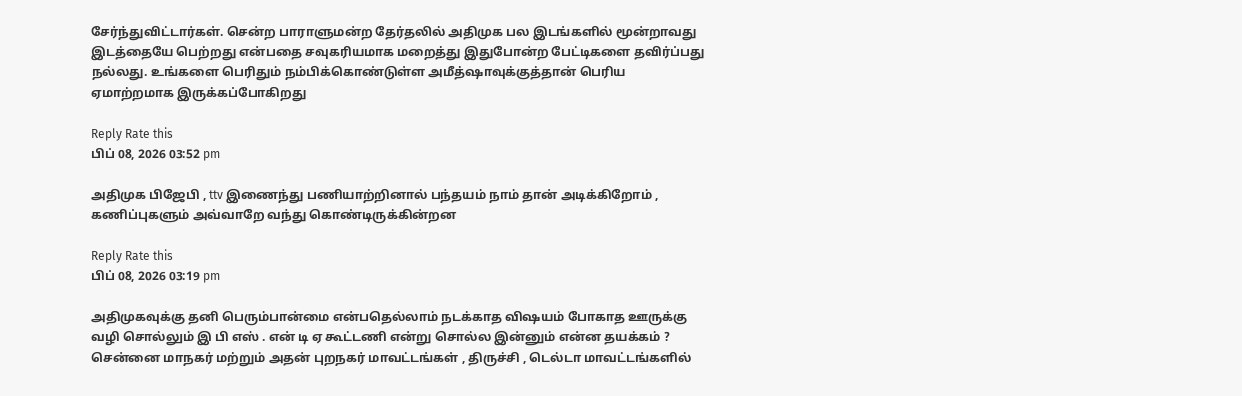சேர்ந்துவிட்டார்கள். சென்ற பாராளுமன்ற தேர்தலில் அதிமுக பல இடங்களில் மூன்றாவது இடத்தையே பெற்றது என்பதை சவுகரியமாக மறைத்து இதுபோன்ற பேட்டிகளை தவிர்ப்பது நல்லது. உங்களை பெரிதும் நம்பிக்கொண்டுள்ள அமீத்ஷாவுக்குத்தான் பெரிய ஏமாற்றமாக இருக்கப்போகிறது

Reply Rate this
பிப் 08, 2026 03:52 pm

அதிமுக பிஜேபி , ttv இணைந்து பணியாற்றினால் பந்தயம் நாம் தான் அடிக்கிறோம் , கணிப்புகளும் அவ்வாறே வந்து கொண்டிருக்கின்றன

Reply Rate this
பிப் 08, 2026 03:19 pm

அதிமுகவுக்கு தனி பெரும்பான்மை என்பதெல்லாம் நடக்காத விஷயம் போகாத ஊருக்கு வழி சொல்லும் இ பி எஸ் . என் டி ஏ கூட்டணி என்று சொல்ல இன்னும் என்ன தயக்கம் ? சென்னை மாநகர் மற்றும் அதன் புறநகர் மாவட்டங்கள் , திருச்சி , டெல்டா மாவட்டங்களில்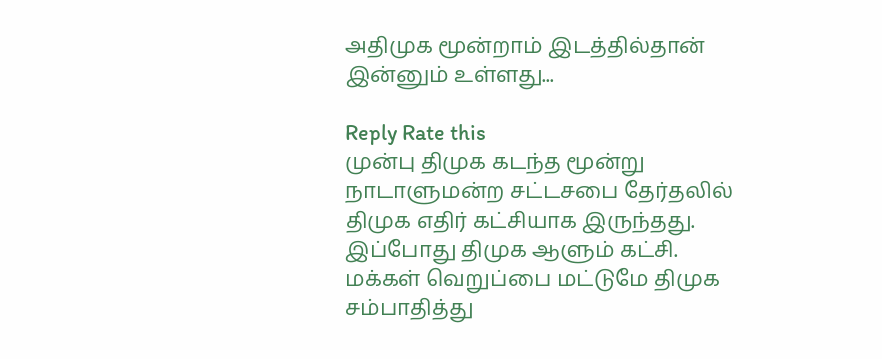அதிமுக மூன்றாம் இடத்தில்தான் இன்னும் உள்ளது...

Reply Rate this
முன்பு திமுக கடந்த மூன்று நாடாளுமன்ற சட்டசபை தேர்தலில் திமுக எதிர் கட்சியாக இருந்தது. இப்போது திமுக ஆளும் கட்சி. மக்கள் வெறுப்பை மட்டுமே திமுக சம்பாதித்து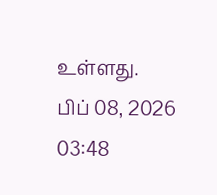உள்ளது.
பிப் 08, 2026 03:48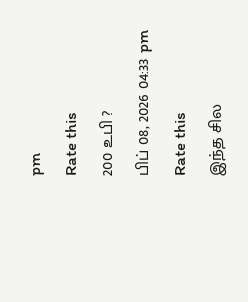pm
Rate this
200 உபி ?
பிப் 08, 2026 04:33 pm
Rate this
இந்த சில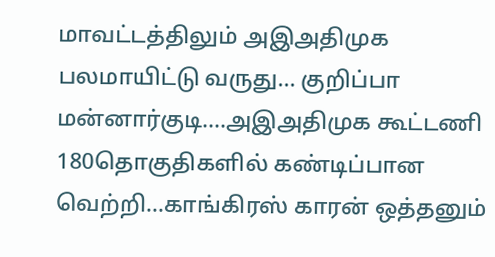மாவட்டத்திலும் அஇஅதிமுக பலமாயிட்டு வருது... குறிப்பா மன்னார்குடி....அஇஅதிமுக கூட்டணி 180தொகுதிகளில் கண்டிப்பான வெற்றி...காங்கிரஸ் காரன் ஒத்தனும்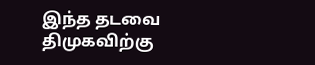இந்த தடவை திமுகவிற்கு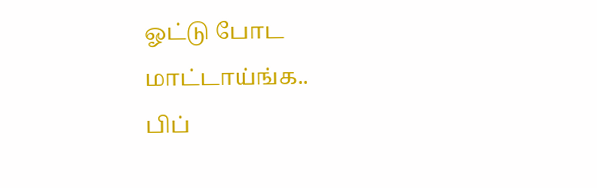ஓட்டு போட மாட்டாய்ங்க..
பிப்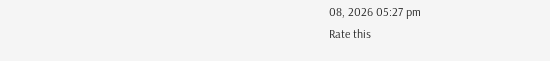08, 2026 05:27 pm
Rate this